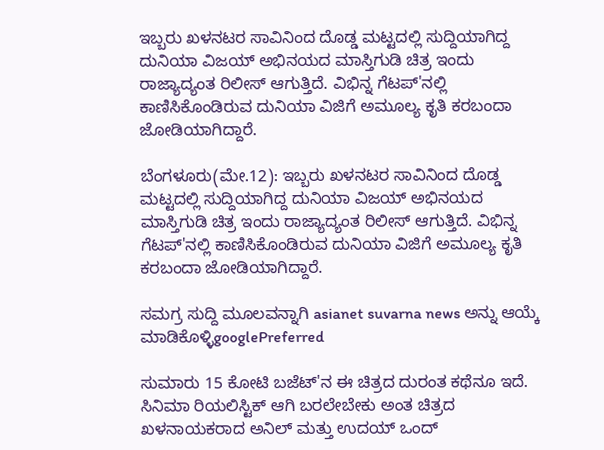ಇಬ್ಬರು ಖಳನಟರ ಸಾವಿನಿಂದ ದೊಡ್ಡ ಮಟ್ಟದಲ್ಲಿ ಸುದ್ದಿಯಾಗಿದ್ದ  ದುನಿಯಾ ವಿಜಯ್ ಅಭಿನಯದ ಮಾಸ್ತಿಗುಡಿ ಚಿತ್ರ ಇಂದು ರಾಜ್ಯಾದ್ಯಂತ ರಿಲೀಸ್ ಆಗುತ್ತಿದೆ. ವಿಭಿನ್ನ ಗೆಟಪ್‌'ನಲ್ಲಿ ಕಾಣಿಸಿಕೊಂಡಿರುವ ದುನಿಯಾ ವಿಜಿಗೆ ಅಮೂಲ್ಯ ಕೃತಿ ಕರಬಂದಾ ಜೋಡಿಯಾಗಿದ್ದಾರೆ.

ಬೆಂಗಳೂರು(ಮೇ.12): ಇಬ್ಬರು ಖಳನಟರ ಸಾವಿನಿಂದ ದೊಡ್ಡ ಮಟ್ಟದಲ್ಲಿ ಸುದ್ದಿಯಾಗಿದ್ದ ದುನಿಯಾ ವಿಜಯ್ ಅಭಿನಯದ ಮಾಸ್ತಿಗುಡಿ ಚಿತ್ರ ಇಂದು ರಾಜ್ಯಾದ್ಯಂತ ರಿಲೀಸ್ ಆಗುತ್ತಿದೆ. ವಿಭಿನ್ನ ಗೆಟಪ್‌'ನಲ್ಲಿ ಕಾಣಿಸಿಕೊಂಡಿರುವ ದುನಿಯಾ ವಿಜಿಗೆ ಅಮೂಲ್ಯ ಕೃತಿ ಕರಬಂದಾ ಜೋಡಿಯಾಗಿದ್ದಾರೆ.

ಸಮಗ್ರ ಸುದ್ದಿ ಮೂಲವನ್ನಾಗಿ asianet suvarna news ಅನ್ನು ಆಯ್ಕೆ ಮಾಡಿಕೊಳ್ಳಿgooglePreferred

ಸುಮಾರು 15 ಕೋಟಿ ಬಜೆಟ್'ನ ಈ ಚಿತ್ರದ ದುರಂತ ಕಥೆನೂ ಇದೆ. ಸಿನಿಮಾ ರಿಯಲಿಸ್ಟಿಕ್ ಆಗಿ ಬರಲೇಬೇಕು ಅಂತ ಚಿತ್ರದ ಖಳನಾಯಕರಾದ ಅನಿಲ್ ಮತ್ತು ಉದಯ್ ಒಂದ್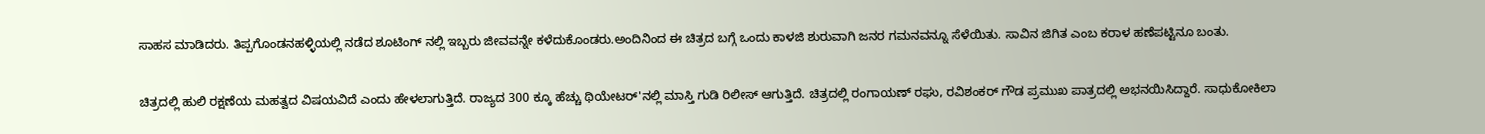ಸಾಹಸ ಮಾಡಿದರು. ತಿಪ್ಪಗೊಂಡನಹಳ್ಳಿಯಲ್ಲಿ ನಡೆದ ಶೂಟಿಂಗ್ ನಲ್ಲಿ ಇಬ್ಬರು ಜೀವವನ್ನೇ ಕಳೆದುಕೊಂಡರು.ಅಂದಿನಿಂದ ಈ ಚಿತ್ರದ ಬಗ್ಗೆ ಒಂದು ಕಾಳಜಿ ಶುರುವಾಗಿ ಜನರ ಗಮನವನ್ನೂ ಸೆಳೆಯಿತು. ಸಾವಿನ ಜಿಗಿತ ಎಂಬ ಕರಾಳ ಹಣೆಪಟ್ಟಿನೂ ಬಂತು.

ಚಿತ್ರದಲ್ಲಿ ಹುಲಿ ರಕ್ಷಣೆಯ ಮಹತ್ವದ ವಿಷಯವಿದೆ ಎಂದು ಹೇಳಲಾಗುತ್ತಿದೆ. ರಾಜ್ಯದ 300 ಕ್ಕೂ ಹೆಚ್ಚು ಥಿಯೇಟರ್'ನಲ್ಲಿ ಮಾಸ್ತಿ ಗುಡಿ ರಿಲೀಸ್ ಆಗುತ್ತಿದೆ. ಚಿತ್ರದಲ್ಲಿ ರಂಗಾಯಣ್ ರಘು, ರವಿಶಂಕರ್ ಗೌಡ ಪ್ರಮುಖ ಪಾತ್ರದಲ್ಲಿ ಅಭನಯಿಸಿದ್ದಾರೆ. ಸಾಧುಕೋಕಿಲಾ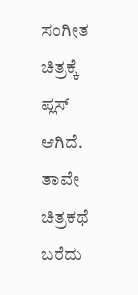ಸಂಗೀತ ಚಿತ್ರಕ್ಕೆ ಪ್ಲಸ್ ಆಗಿದೆ. ತಾವೇ ಚಿತ್ರಕಥೆ ಬರೆದು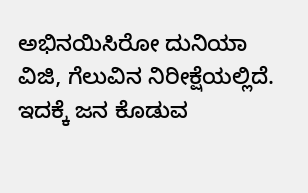ಅಭಿನಯಿಸಿರೋ ದುನಿಯಾ ವಿಜಿ, ಗೆಲುವಿನ ನಿರೀಕ್ಷೆಯಲ್ಲಿದೆ. ಇದಕ್ಕೆ ಜನ ಕೊಡುವ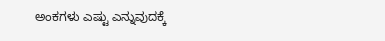ಅಂಕಗಳು ಎಷ್ಟು ಎನ್ನುವುದಕ್ಕೆ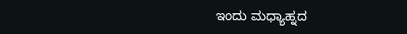ಇಂದು ಮಧ್ಯಾಹ್ನದ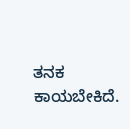ತನಕ ಕಾಯಬೇಕಿದೆ.